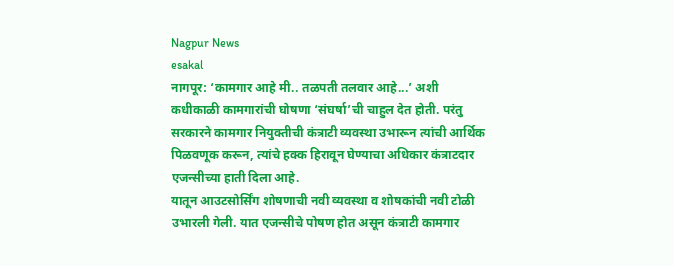Nagpur News
esakal
नागपूर: ‘कामगार आहे मी.. तळपती तलवार आहे...’ अशी कधीकाळी कामगारांची घोषणा ‘संघर्षा’ची चाहुल देत होती. परंतु सरकारने कामगार नियुक्तीची कंत्राटी व्यवस्था उभारून त्यांची आर्थिक पिळवणूक करून, त्यांचे हक्क हिरावून घेण्याचा अधिकार कंत्राटदार एजन्सीच्या हाती दिला आहे.
यातून आउटसोर्सिंग शोषणाची नवी व्यवस्था व शोषकांची नवी टोळी उभारली गेली. यात एजन्सीचे पोषण होत असून कंत्राटी कामगार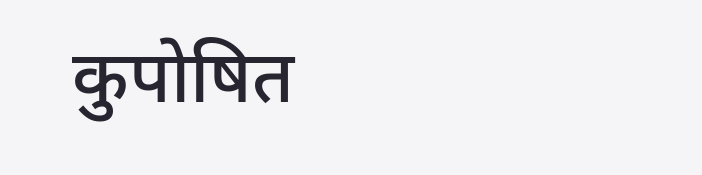कुपोषित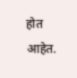होत आहेत.